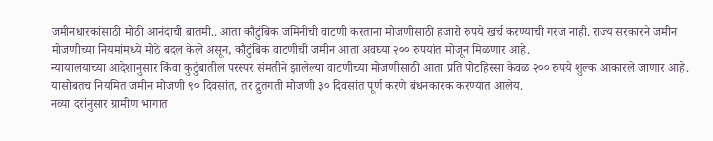जमीनधारकांसाठी मोठी आनंदाची बातमी.. आता कौटुंबिक जमिनीची वाटणी करताना मोजणीसाठी हजारो रुपये खर्च करण्याची गरज नाही. राज्य सरकारने जमीन मोजणीच्या नियमांमध्ये मोठे बदल केले असून, कौटुंबिक वाटणीची जमीन आता अवघ्या २०० रुपयांत मोजून मिळणार आहे.
न्यायालयाच्या आदेशानुसार किंवा कुटुंबातील परस्पर संमतीने झालेल्या वाटणीच्या मोजणीसाठी आता प्रति पोटहिस्सा केवळ २०० रुपये शुल्क आकारले जाणार आहे. यासोबतच नियमित जमीन मोजणी ९० दिवसांत, तर द्रुतगती मोजणी ३० दिवसांत पूर्ण करणे बंधनकारक करण्यात आलेय.
नव्या दरांनुसार ग्रामीण भागात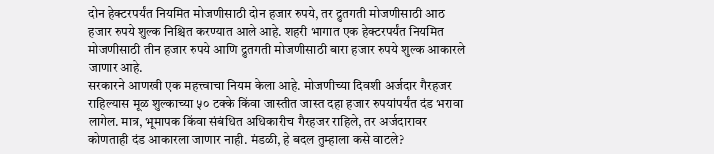दोन हेक्टरपर्यंत नियमित मोजणीसाठी दोन हजार रुपये, तर द्रुतगती मोजणीसाठी आठ हजार रुपये शुल्क निश्चित करण्यात आले आहे. शहरी भागात एक हेक्टरपर्यंत नियमित मोजणीसाठी तीन हजार रुपये आणि द्रुतगती मोजणीसाठी बारा हजार रुपये शुल्क आकारले जाणार आहे.
सरकारने आणखी एक महत्त्वाचा नियम केला आहे. मोजणीच्या दिवशी अर्जदार गैरहजर राहिल्यास मूळ शुल्काच्या ५० टक्के किंवा जास्तीत जास्त दहा हजार रुपयांपर्यंत दंड भरावा लागेल. मात्र, भूमापक किंवा संबंधित अधिकारीच गैरहजर राहिले, तर अर्जदारावर कोणताही दंड आकारला जाणार नाही. मंडळी, हे बदल तुम्हाला कसे वाटले?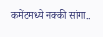कमेंटमध्ये नक्की सांगा..